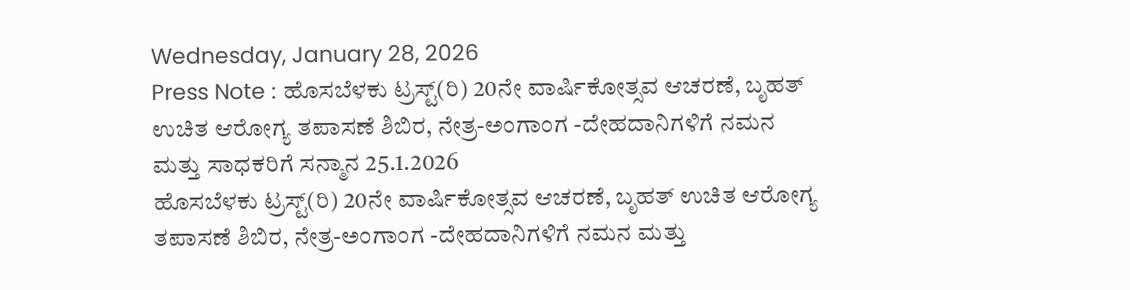Wednesday, January 28, 2026
Press Note : ಹೊಸಬೆಳಕು ಟ್ರಸ್ಟ್(ರಿ) 20ನೇ ವಾರ್ಷಿಕೋತ್ಸವ ಆಚರಣೆ, ಬೃಹತ್ ಉಚಿತ ಆರೋಗ್ಯ ತಪಾಸಣೆ ಶಿಬಿರ, ನೇತ್ರ-ಅಂಗಾಂಗ -ದೇಹದಾನಿಗಳಿಗೆ ನಮನ ಮತ್ತು ಸಾಧಕರಿಗೆ ಸನ್ಮಾನ 25.1.2026
ಹೊಸಬೆಳಕು ಟ್ರಸ್ಟ್(ರಿ) 20ನೇ ವಾರ್ಷಿಕೋತ್ಸವ ಆಚರಣೆ, ಬೃಹತ್ ಉಚಿತ ಆರೋಗ್ಯ ತಪಾಸಣೆ ಶಿಬಿರ, ನೇತ್ರ-ಅಂಗಾಂಗ -ದೇಹದಾನಿಗಳಿಗೆ ನಮನ ಮತ್ತು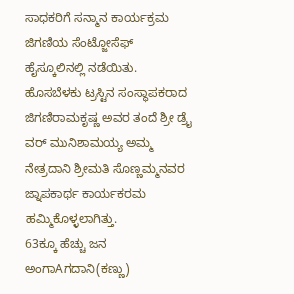ಸಾಧಕರಿಗೆ ಸನ್ಮಾನ ಕಾರ್ಯಕ್ರಮ ಜಿಗಣಿಯ ಸೆಂಟ್ಜೋಸೆಫ್ ಹೈಸ್ಕೂಲಿನಲ್ಲಿ ನಡೆಯಿತು.
ಹೊಸಬೆಳಕು ಟ್ರಸ್ಟಿನ ಸಂಸ್ಥಾಪಕರಾದ ಜಿಗಣಿರಾಮಕೃಷ್ಣ ಅವರ ತಂದೆ ಶ್ರೀ ಡ್ರೈ ವರ್ ಮುನಿಶಾಮಯ್ಯ ಅಮ್ಮ ನೇತ್ರದಾನಿ ಶ್ರೀಮತಿ ಸೊಣ್ಣಮ್ಮನವರ ಜ್ನಾಪಕಾರ್ಥ ಕಾರ್ಯಕರಮ ಹಮ್ಮಿಕೊಳ್ಳಲಾಗಿತ್ತು.
63ಕ್ಕೂ ಹೆಚ್ಚು ಜನ ಅಂಗಾAಗದಾನಿ(ಕಣ್ಣು)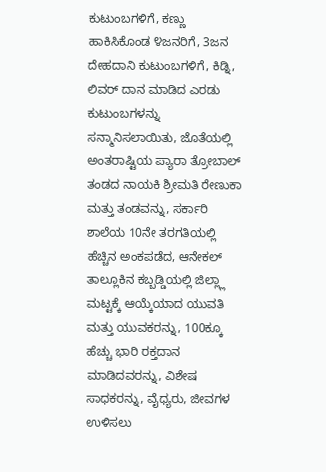ಕುಟುಂಬಗಳಿಗೆ, ಕಣ್ಣು ಹಾಕಿಸಿಕೊಂಡ ೪ಜನರಿಗೆ, 3ಜನ ದೇಹದಾನಿ ಕುಟುಂಬಗಳಿಗೆ, ಕಿಡ್ನಿ, ಲಿವರ್ ದಾನ ಮಾಡಿದ ಎರಡು ಕುಟುಂಬಗಳನ್ನು ಸನ್ಮಾನಿಸಲಾಯಿತು, ಜೊತೆಯಲ್ಲಿ ಅಂತರಾಷ್ಟಿಯ ಪ್ಯಾರಾ ತ್ರೋಬಾಲ್ ತಂಡದ ನಾಯಕಿ ಶ್ರೀಮತಿ ರೇಣುಕಾ ಮತ್ತು ತಂಡವನ್ನು, ಸರ್ಕಾರಿ ಶಾಲೆಯ 10ನೇ ತರಗತಿಯಲ್ಲಿ ಹೆಚ್ಚಿನ ಅಂಕಪಡೆದ, ಆನೇಕಲ್ ತಾಲ್ಲೂಕಿನ ಕಬ್ಬಡ್ಡಿಯಲ್ಲಿ ಜಿಲ್ಲ್ಲಾ ಮಟ್ಟಕ್ಕೆ ಆಯ್ಕೆಯಾದ ಯುವತಿ ಮತ್ತು ಯುವಕರನ್ನು, 100ಕ್ಕೂ ಹೆಚ್ಚು ಭಾರಿ ರಕ್ತದಾನ ಮಾಡಿದವರನ್ನು, ವಿಶೇಷ ಸಾಧಕರನ್ನು, ವೈಧ್ಯರು, ಜೀವಗಳ ಉಳಿಸಲು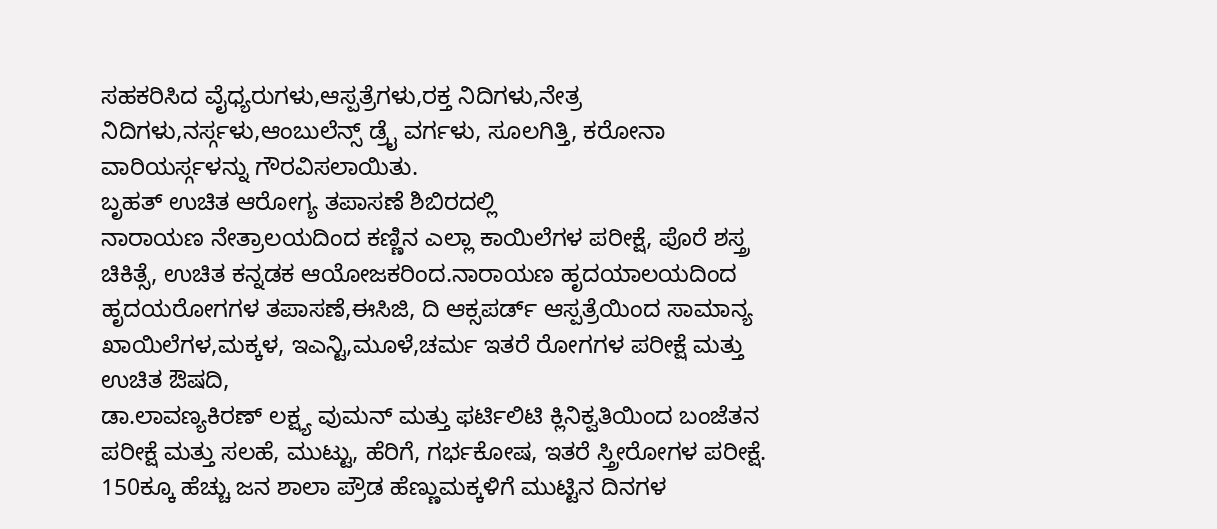ಸಹಕರಿಸಿದ ವೈಧ್ಯರುಗಳು,ಆಸ್ಪತ್ರೆಗಳು,ರಕ್ತ ನಿದಿಗಳು,ನೇತ್ರ ನಿದಿಗಳು,ನರ್ಸ್ಗಳು,ಆಂಬುಲೆನ್ಸ್ ಡ್ರೈ ವರ್ಗಳು, ಸೂಲಗಿತ್ತಿ, ಕರೋನಾ ವಾರಿಯರ್ಸ್ಗಳನ್ನು ಗೌರವಿಸಲಾಯಿತು.
ಬೃಹತ್ ಉಚಿತ ಆರೋಗ್ಯ ತಪಾಸಣೆ ಶಿಬಿರದಲ್ಲಿ
ನಾರಾಯಣ ನೇತ್ರಾಲಯದಿಂದ ಕಣ್ಣಿನ ಎಲ್ಲಾ ಕಾಯಿಲೆಗಳ ಪರೀಕ್ಷೆ, ಪೊರೆ ಶಸ್ತ್ರ ಚಿಕಿತ್ಸೆ, ಉಚಿತ ಕನ್ನಡಕ ಆಯೋಜಕರಿಂದ.ನಾರಾಯಣ ಹೃದಯಾಲಯದಿಂದ ಹೃದಯರೋಗಗಳ ತಪಾಸಣೆ,ಈಸಿಜಿ, ದಿ ಆಕ್ಸಪರ್ಡ್ ಆಸ್ಪತ್ರೆಯಿಂದ ಸಾಮಾನ್ಯ ಖಾಯಿಲೆಗಳ,ಮಕ್ಕಳ, ಇಎನ್ಟಿ,ಮೂಳೆ,ಚರ್ಮ ಇತರೆ ರೋಗಗಳ ಪರೀಕ್ಷೆ ಮತ್ತು ಉಚಿತ ಔಷದಿ,
ಡಾ.ಲಾವಣ್ಯಕಿರಣ್ ಲಕ್ಷ್ಯ ವುಮನ್ ಮತ್ತು ಫರ್ಟಿಲಿಟಿ ಕ್ಲಿನಿಕ್ವತಿಯಿಂದ ಬಂಜೆತನ ಪರೀಕ್ಷೆ ಮತ್ತು ಸಲಹೆ, ಮುಟ್ಟು, ಹೆರಿಗೆ, ಗರ್ಭಕೋಷ, ಇತರೆ ಸ್ತ್ರೀರೋಗಳ ಪರೀಕ್ಷೆ.
150ಕ್ಕೂ ಹೆಚ್ಚು ಜನ ಶಾಲಾ ಪ್ರೌಡ ಹೆಣ್ಣುಮಕ್ಕಳಿಗೆ ಮುಟ್ಟಿನ ದಿನಗಳ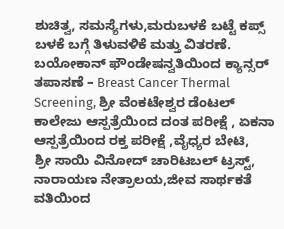ಶುಚಿತ್ವ, ಸಮಸ್ಯೆಗಳು,ಮರುಬಳಕೆ ಬಟ್ಟೆ ಕಪ್ಸ್ ಬಳಕೆ ಬಗ್ಗೆ ತಿಳುವಳಿಕೆ ಮತ್ತು ವಿತರಣೆ.
ಬಯೋಕಾನ್ ಫೌಂಡೇಷನ್ವತಿಯಿಂದ ಕ್ಯಾನ್ಸರ್ ತಪಾಸಣೆ – Breast Cancer Thermal Screening, ಶ್ರೀ ವೆಂಕಟೇಶ್ವರ ಡೆಂಟಲ್ ಕಾಲೇಜು ಆಸ್ಪತ್ರೆಯಿಂದ ದಂತ ಪರೀಕ್ಷೆ , ಏಕನಾ ಆಸ್ಪತ್ರೆಯಿಂದ ರಕ್ತ ಪರೀಕ್ಷೆ ,ವೈಧ್ಯರ ಬೇಟಿ,
ಶ್ರೀ ಸಾಯಿ ವಿನೋದ್ ಚಾರಿಟಬಲ್ ಟ್ರಸ್ಟ್, ನಾರಾಯಣ ನೇತ್ರಾಲಯ,ಜೀವ ಸಾರ್ಥಕತೆ ವತಿಯಿಂದ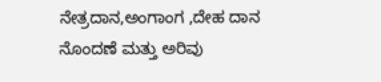ನೇತ್ರದಾನ,ಅಂಗಾಂಗ ,ದೇಹ ದಾನ ನೊಂದಣೆ ಮತ್ತು ಅರಿವು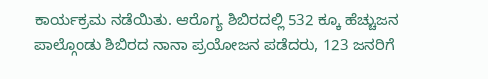ಕಾರ್ಯಕ್ರಮ ನಡೆಯಿತು. ಆರೊಗ್ಯ ಶಿಬಿರದಲ್ಲಿ 532 ಕ್ಕೂ ಹೆಚ್ಚುಜನ ಪಾಲ್ಗೊಂಡು ಶಿಬಿರದ ನಾನಾ ಪ್ರಯೋಜನ ಪಡೆದರು, 123 ಜನರಿಗೆ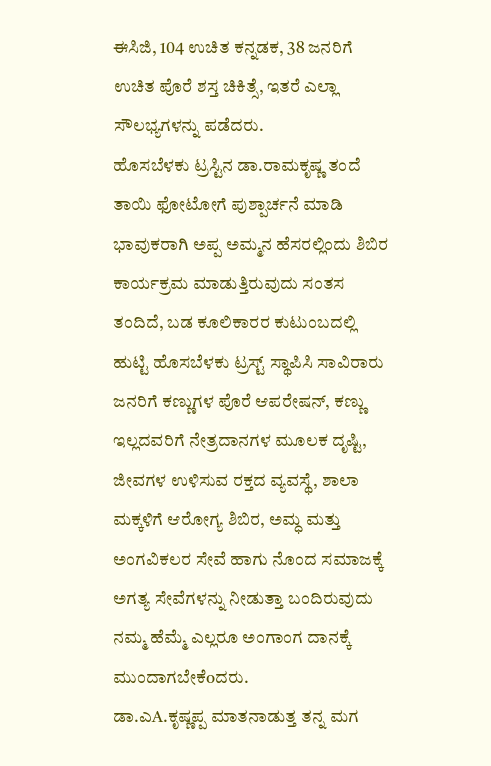ಈಸಿಜಿ, 104 ಉಚಿತ ಕನ್ನಡಕ, 38 ಜನರಿಗೆ ಉಚಿತ ಪೊರೆ ಶಸ್ತ ಚಿಕಿತ್ಸೆ, ಇತರೆ ಎಲ್ಲಾ ಸೌಲಭ್ಯಗಳನ್ನು ಪಡೆದರು.
ಹೊಸಬೆಳಕು ಟ್ರಸ್ಟಿನ ಡಾ.ರಾಮಕೃಷ್ಣ ತಂದೆ ತಾಯಿ ಫೋಟೋಗೆ ಪುಶ್ಪಾರ್ಚನೆ ಮಾಡಿ ಭಾವುಕರಾಗಿ ಅಪ್ಪ ಅಮ್ಮನ ಹೆಸರಲ್ಲಿಂದು ಶಿಬಿರ ಕಾರ್ಯಕ್ರಮ ಮಾಡುತ್ತಿರುವುದು ಸಂತಸ ತಂದಿದೆ, ಬಡ ಕೂಲಿಕಾರರ ಕುಟುಂಬದಲ್ಲಿ ಹುಟ್ಟಿ ಹೊಸಬೆಳಕು ಟ್ರಸ್ಟ್ ಸ್ಥಾಪಿಸಿ ಸಾವಿರಾರು ಜನರಿಗೆ ಕಣ್ಣುಗಳ ಪೊರೆ ಆಪರೇಷನ್, ಕಣ್ಣು ಇಲ್ಲದವರಿಗೆ ನೇತ್ರದಾನಗಳ ಮೂಲಕ ದೃಷ್ಟಿ, ಜೀವಗಳ ಉಳಿಸುವ ರಕ್ತದ ವ್ಯವಸ್ಥೆ, ಶಾಲಾ ಮಕ್ಕಳಿಗೆ ಆರೋಗ್ಯ ಶಿಬಿರ, ಅಮ್ಧ ಮತ್ತು ಅಂಗವಿಕಲರ ಸೇವೆ ಹಾಗು ನೊಂದ ಸಮಾಜಕ್ಕೆ ಅಗತ್ಯ ಸೇವೆಗಳನ್ನು ನೀಡುತ್ತಾ ಬಂದಿರುವುದು ನಮ್ಮ ಹೆಮ್ಮೆ ಎಲ್ಲರೂ ಅಂಗಾಂಗ ದಾನಕ್ಕೆ ಮುಂದಾಗಬೇಕೆoದರು.
ಡಾ.ಎA.ಕೃಷ್ಣಪ್ಪ ಮಾತನಾಡುತ್ತ ತನ್ನ ಮಗ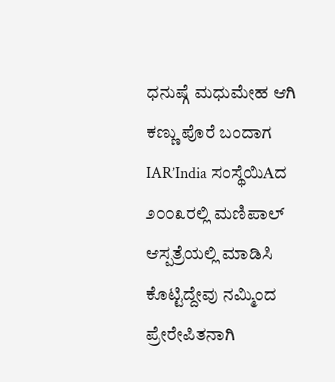ಧನುಷ್ಗೆ ಮಧುಮೇಹ ಆಗಿ ಕಣ್ಣು ಪೊರೆ ಬಂದಾಗ IAR’India ಸಂಸ್ಥೆಯಿAದ ೨೦೦೩ರಲ್ಲಿ ಮಣಿಪಾಲ್ ಆಸ್ಪತ್ರೆಯಲ್ಲಿ ಮಾಡಿಸಿ ಕೊಟ್ಟಿದ್ದೇವು ನಮ್ಮಿಂದ ಪ್ರೇರೇಪಿತನಾಗಿ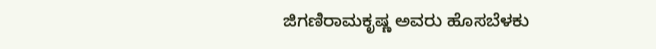ಜಿಗಣಿರಾಮಕೃಷ್ಣ ಅವರು ಹೊಸಬೆಳಕು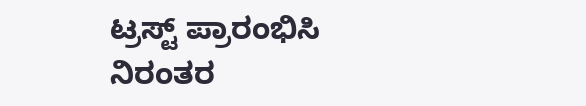ಟ್ರಸ್ಟ್ ಪ್ರಾರಂಭಿಸಿ ನಿರಂತರ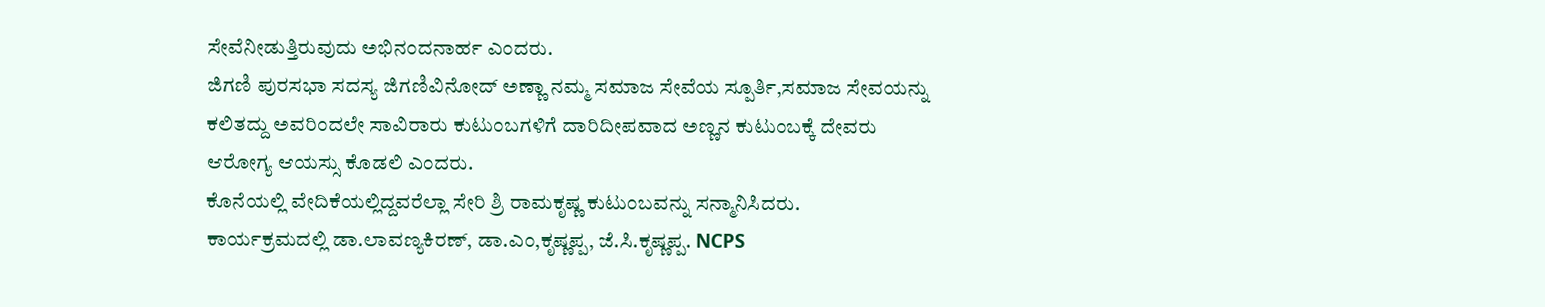ಸೇವೆನೀಡುತ್ತಿರುವುದು ಅಭಿನಂದನಾರ್ಹ ಎಂದರು.
ಜಿಗಣಿ ಪುರಸಭಾ ಸದಸ್ಯ ಜಿಗಣಿವಿನೋದ್ ಅಣ್ಣಾ ನಮ್ಮ ಸಮಾಜ ಸೇವೆಯ ಸ್ಪೂರ್ತಿ,ಸಮಾಜ ಸೇವಯನ್ನು ಕಲಿತದ್ದು ಅವರಿಂದಲೇ ಸಾವಿರಾರು ಕುಟುಂಬಗಳಿಗೆ ದಾರಿದೀಪವಾದ ಅಣ್ಣನ ಕುಟುಂಬಕ್ಕೆ ದೇವರು ಆರೋಗ್ಯ ಆಯಸ್ಸು ಕೊಡಲಿ ಎಂದರು.
ಕೊನೆಯಲ್ಲಿ ವೇದಿಕೆಯಲ್ಲಿದ್ದವರೆಲ್ಲಾ ಸೇರಿ ಶ್ರಿ ರಾಮಕೃಷ್ಣ ಕುಟುಂಬವನ್ನು ಸನ್ಮಾನಿಸಿದರು.
ಕಾರ್ಯಕ್ರಮದಲ್ಲಿ ಡಾ.ಲಾವಣ್ಯಕಿರಣ್, ಡಾ.ಎಂ,ಕೃಷ್ಣಪ್ಪ, ಜೆ.ಸಿ.ಕೃಷ್ಣಪ್ಪ. NCPS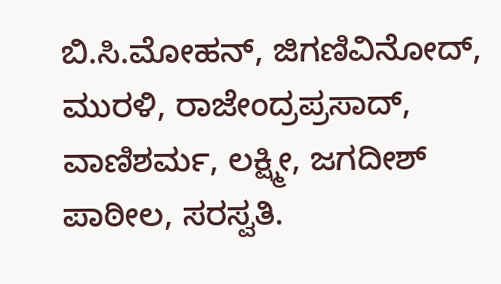ಬಿ.ಸಿ.ಮೋಹನ್, ಜಿಗಣಿವಿನೋದ್, ಮುರಳಿ, ರಾಜೇಂದ್ರಪ್ರಸಾದ್, ವಾಣಿಶರ್ಮ, ಲಕ್ಷ್ಮೀ, ಜಗದೀಶ್ ಪಾಠೀಲ, ಸರಸ್ವತಿ.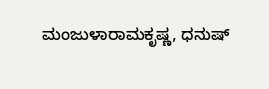ಮಂಜುಳಾರಾಮಕೃಷ್ಣ, ಧನುಷ್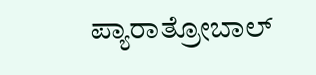ಪ್ಯಾರಾತ್ರೋಬಾಲ್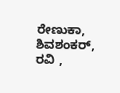ರೇಣುಕಾ, ಶಿವಶಂಕರ್, ರವಿ ,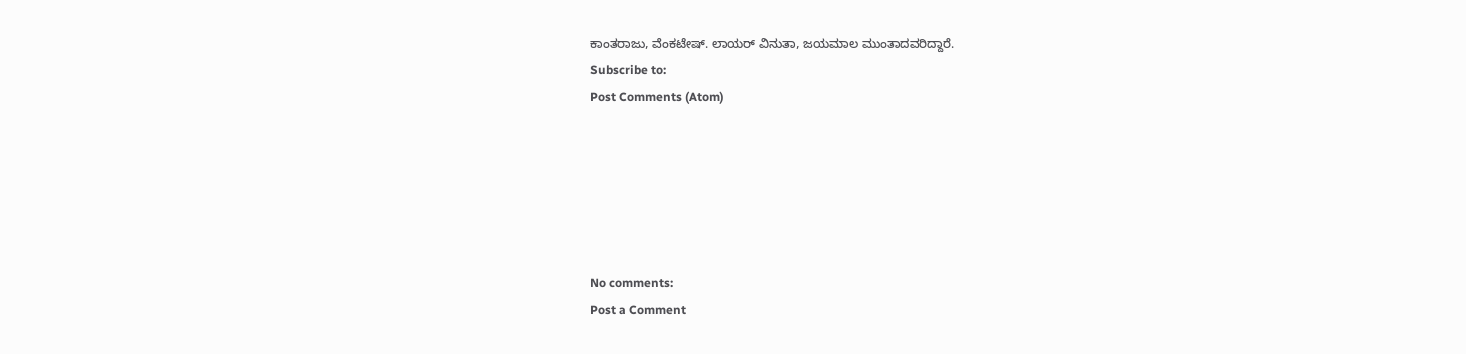ಕಾಂತರಾಜು, ವೆಂಕಟೇಷ್. ಲಾಯರ್ ವಿನುತಾ, ಜಯಮಾಲ ಮುಂತಾದವರಿದ್ದಾರೆ.
Subscribe to:
Post Comments (Atom)






No comments:
Post a Comment